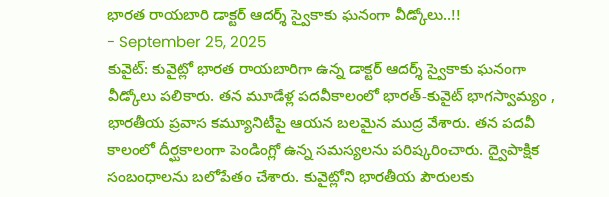భారత రాయబారి డాక్టర్ ఆదర్శ్ స్వైకాకు ఘనంగా వీడ్కోలు..!!
- September 25, 2025
కువైట్: కువైట్లో భారత రాయబారిగా ఉన్న డాక్టర్ ఆదర్శ్ స్వైకాకు ఘనంగా వీడ్కోలు పలికారు. తన మూడేళ్ల పదవీకాలంలో భారత్-కువైట్ భాగస్వామ్యం , భారతీయ ప్రవాస కమ్యూనిటీపై ఆయన బలమైన ముద్ర వేశారు. తన పదవీ కాలంలో దీర్ఘకాలంగా పెండింగ్లో ఉన్న సమస్యలను పరిష్కరించారు. ద్వైపాక్షిక సంబంధాలను బలోపేతం చేశారు. కువైట్లోని భారతీయ పౌరులకు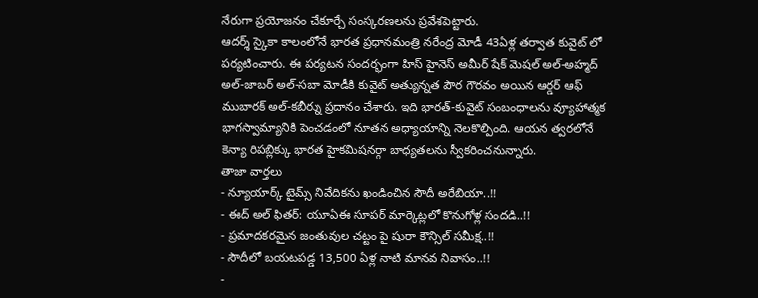నేరుగా ప్రయోజనం చేకూర్చే సంస్కరణలను ప్రవేశపెట్టారు.
ఆదర్శ్ స్కైకా కాలంలోనే భారత ప్రధానమంత్రి నరేంద్ర మోడీ 43ఏళ్ల తర్వాత కువైట్ లో పర్యటించారు. ఈ పర్యటన సందర్భంగా హిస్ హైనెస్ అమీర్ షేక్ మెషల్ అల్-అహ్మద్ అల్-జాబర్ అల్-సబా మోడీకి కువైట్ అత్యున్నత పౌర గౌరవం అయిన ఆర్డర్ ఆఫ్ ముబారక్ అల్-కబీర్ను ప్రదానం చేశారు. ఇది భారత్-కువైట్ సంబంధాలను వ్యూహాత్మక భాగస్వామ్యానికి పెంచడంలో నూతన అధ్యాయాన్ని నెలకొల్పింది. ఆయన త్వరలోనే కెన్యా రిపబ్లిక్కు భారత హైకమిషనర్గా బాధ్యతలను స్వీకరించనున్నారు.
తాజా వార్తలు
- న్యూయార్క్ టైమ్స్ నివేదికను ఖండించిన సౌదీ అరేబియా..!!
- ఈద్ అల్ ఫితర్: యూఏఈ సూపర్ మార్కెట్లలో కొనుగోళ్ల సందడి..!!
- ప్రమాదకరమైన జంతువుల చట్టం పై షురా కౌన్సిల్ సమీక్ష..!!
- సౌదీలో బయటపడ్డ 13,500 ఏళ్ల నాటి మానవ నివాసం..!!
-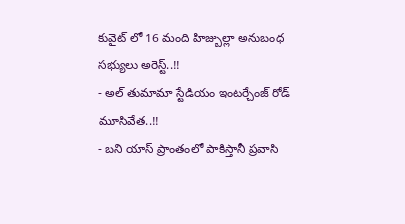కువైట్ లో 16 మంది హిజ్బుల్లా అనుబంధ సభ్యులు అరెస్ట్..!!
- అల్ తుమామా స్టేడియం ఇంటర్చేంజ్ రోడ్ మూసివేత..!!
- బని యాస్ ప్రాంతంలో పాకిస్తానీ ప్రవాసి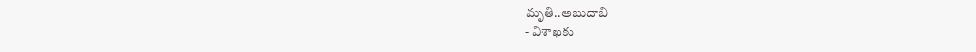మృతి..అబుదాబి
- విశాఖకు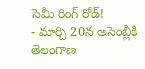సెమీ రింగ్ రోడ్!
- మార్చి 20న అసెంబ్లీకి తెలంగాణ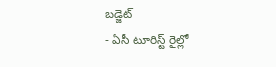బడ్జెట్
- ఏసీ టూరిస్ట్ రైల్లో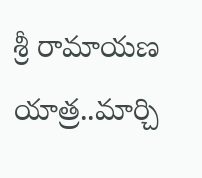శ్రీ రామాయణ యాత్ర..మార్చి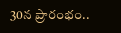30న ప్రారంభం..